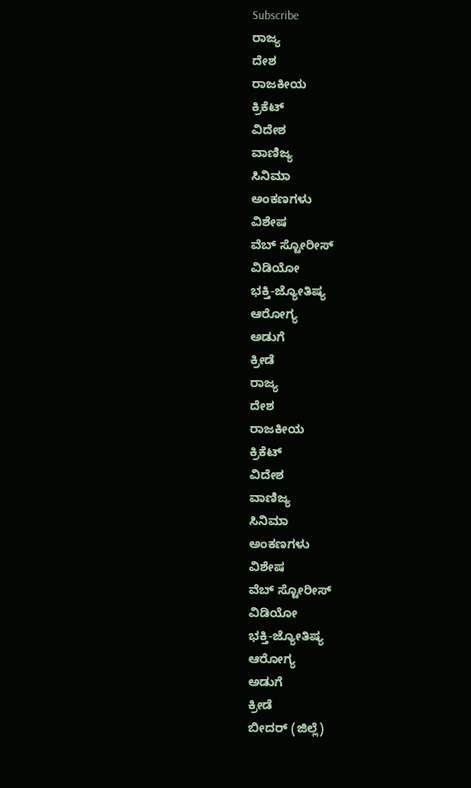Subscribe
ರಾಜ್ಯ
ದೇಶ
ರಾಜಕೀಯ
ಕ್ರಿಕೆಟ್
ವಿದೇಶ
ವಾಣಿಜ್ಯ
ಸಿನಿಮಾ
ಅಂಕಣಗಳು
ವಿಶೇಷ
ವೆಬ್ ಸ್ಟೋರೀಸ್
ವಿಡಿಯೋ
ಭಕ್ತಿ-ಜ್ಯೋತಿಷ್ಯ
ಆರೋಗ್ಯ
ಅಡುಗೆ
ಕ್ರೀಡೆ
ರಾಜ್ಯ
ದೇಶ
ರಾಜಕೀಯ
ಕ್ರಿಕೆಟ್
ವಿದೇಶ
ವಾಣಿಜ್ಯ
ಸಿನಿಮಾ
ಅಂಕಣಗಳು
ವಿಶೇಷ
ವೆಬ್ ಸ್ಟೋರೀಸ್
ವಿಡಿಯೋ
ಭಕ್ತಿ-ಜ್ಯೋತಿಷ್ಯ
ಆರೋಗ್ಯ
ಅಡುಗೆ
ಕ್ರೀಡೆ
ಬೀದರ್ (ಜಿಲ್ಲೆ)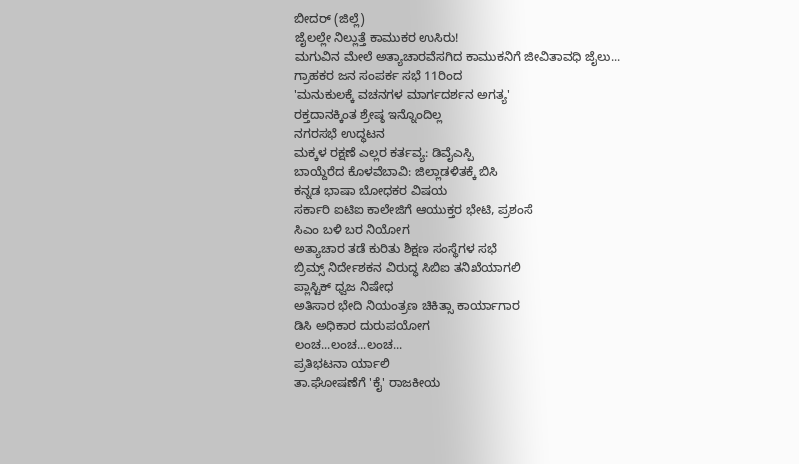ಬೀದರ್ (ಜಿಲ್ಲೆ)
ಜೈಲಲ್ಲೇ ನಿಲ್ಲುತ್ತೆ ಕಾಮುಕರ ಉಸಿರು!
ಮಗುವಿನ ಮೇಲೆ ಅತ್ಯಾಚಾರವೆಸಗಿದ ಕಾಮುಕನಿಗೆ ಜೀವಿತಾವಧಿ ಜೈಲು...
ಗ್ರಾಹಕರ ಜನ ಸಂಪರ್ಕ ಸಭೆ 11ರಿಂದ
'ಮನುಕುಲಕ್ಕೆ ವಚನಗಳ ಮಾರ್ಗದರ್ಶನ ಅಗತ್ಯ'
ರಕ್ತದಾನಕ್ಕಿಂತ ಶ್ರೇಷ್ಠ ಇನ್ನೊಂದಿಲ್ಲ
ನಗರಸಭೆ ಉದ್ಧಟನ
ಮಕ್ಕಳ ರಕ್ಷಣೆ ಎಲ್ಲರ ಕರ್ತವ್ಯ: ಡಿವೈಎಸ್ಪಿ
ಬಾಯ್ದೆರೆದ ಕೊಳವೆಬಾವಿ: ಜಿಲ್ಲಾಡಳಿತಕ್ಕೆ ಬಿಸಿ
ಕನ್ನಡ ಭಾಷಾ ಬೋಧಕರ ವಿಷಯ
ಸರ್ಕಾರಿ ಐಟಿಐ ಕಾಲೇಜಿಗೆ ಆಯುಕ್ತರ ಭೇಟಿ, ಪ್ರಶಂಸೆ
ಸಿಎಂ ಬಳಿ ಬರ ನಿಯೋಗ
ಅತ್ಯಾಚಾರ ತಡೆ ಕುರಿತು ಶಿಕ್ಷಣ ಸಂಸ್ಥೆಗಳ ಸಭೆ
ಬ್ರಿಮ್ಸ್ ನಿರ್ದೇಶಕನ ವಿರುದ್ಧ ಸಿಬಿಐ ತನಿಖೆಯಾಗಲಿ
ಪ್ಲಾಸ್ಟಿಕ್ ಧ್ವಜ ನಿಷೇಧ
ಅತಿಸಾರ ಭೇದಿ ನಿಯಂತ್ರಣ ಚಿಕಿತ್ಸಾ ಕಾರ್ಯಾಗಾರ
ಡಿಸಿ ಅಧಿಕಾರ ದುರುಪಯೋಗ
ಲಂಚ...ಲಂಚ...ಲಂಚ...
ಪ್ರತಿಭಟನಾ ರ್ಯಾಲಿ
ತಾ.ಘೋಷಣೆಗೆ 'ಕೈ' ರಾಜಕೀಯ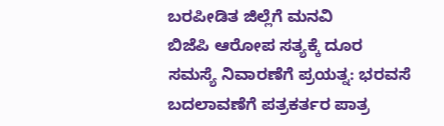ಬರಪೀಡಿತ ಜಿಲ್ಲೆಗೆ ಮನವಿ
ಬಿಜೆಪಿ ಆರೋಪ ಸತ್ಯಕ್ಕೆ ದೂರ
ಸಮಸ್ಯೆ ನಿವಾರಣೆಗೆ ಪ್ರಯತ್ನ: ಭರವಸೆ
ಬದಲಾವಣೆಗೆ ಪತ್ರಕರ್ತರ ಪಾತ್ರ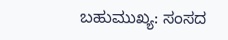ಬಹುಮುಖ್ಯ: ಸಂಸದ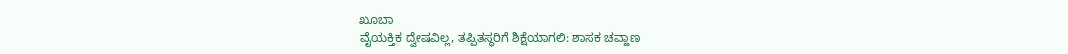ಖೂಬಾ
ವೈಯಕ್ತಿಕ ದ್ವೇಷವಿಲ್ಲ, ತಪ್ಪಿತಸ್ಥರಿಗೆ ಶಿಕ್ಷೆಯಾಗಲಿ: ಶಾಸಕ ಚವ್ಹಾಣ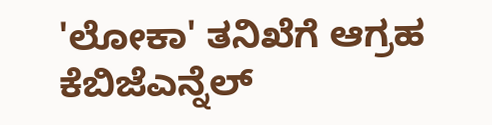'ಲೋಕಾ' ತನಿಖೆಗೆ ಆಗ್ರಹ
ಕೆಬಿಜೆಎನ್ನೆಲ್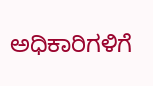ಅಧಿಕಾರಿಗಳಿಗೆ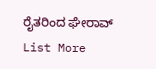ರೈತರಿಂದ ಘೇರಾವ್
List More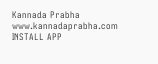Kannada Prabha
www.kannadaprabha.com
INSTALL APP